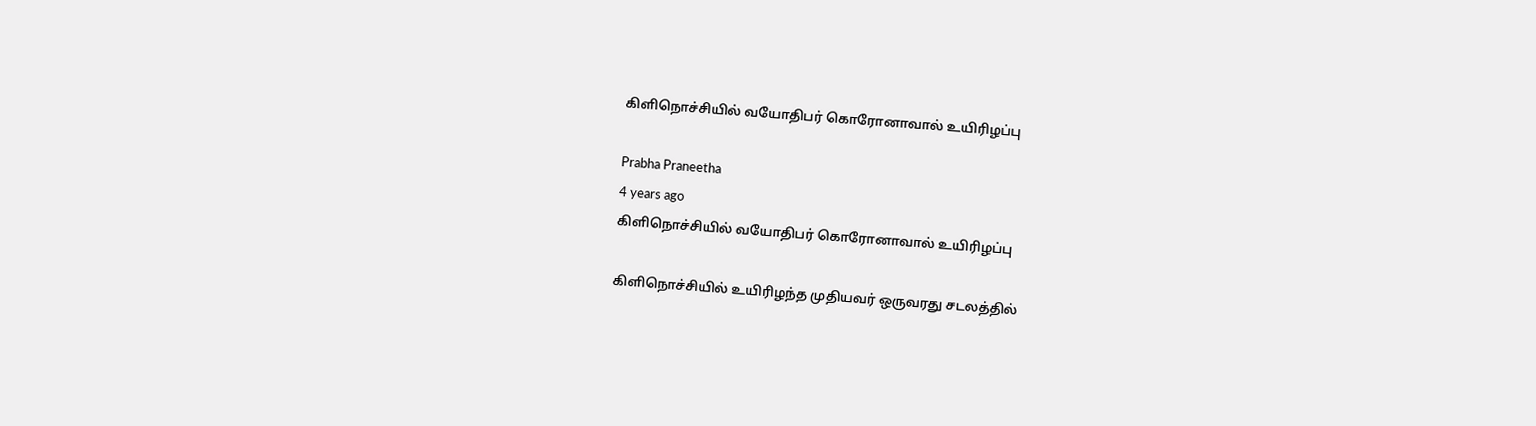கிளிநொச்சியில் வயோதிபர் கொரோனாவால் உயிரிழப்பு

Prabha Praneetha
4 years ago
கிளிநொச்சியில் வயோதிபர் கொரோனாவால் உயிரிழப்பு

கிளிநொச்சியில் உயிரிழந்த முதியவர் ஒருவரது சடலத்தில்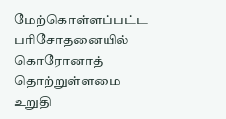மேற்கொள்ளப்பட்ட பரிசோதனையில் கொரோனாத் தொற்றுள்ளமை உறுதி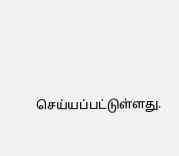செய்யப்பட்டுள்ளது.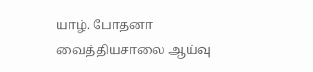யாழ். போதனா வைத்தியசாலை ஆய்வு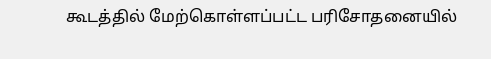கூடத்தில் மேற்கொள்ளப்பட்ட பரிசோதனையில்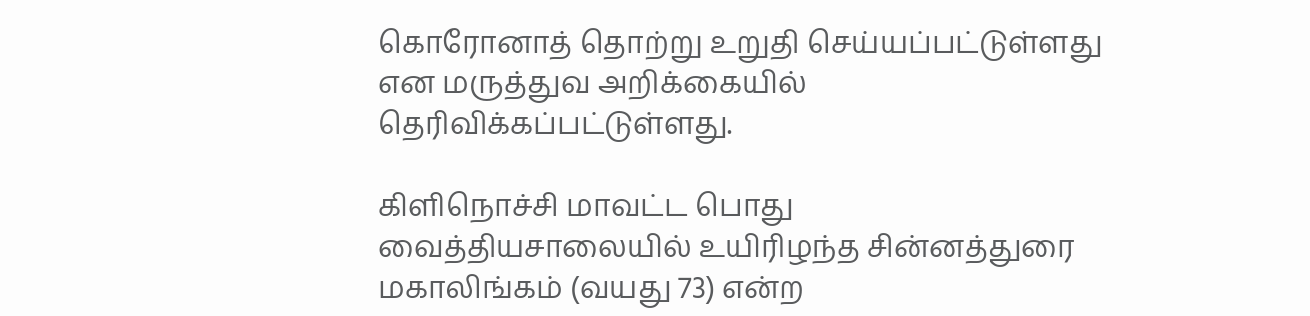கொரோனாத் தொற்று உறுதி செய்யப்பட்டுள்ளது என மருத்துவ அறிக்கையில் தெரிவிக்கப்பட்டுள்ளது.

கிளிநொச்சி மாவட்ட பொது வைத்தியசாலையில் உயிரிழந்த சின்னத்துரை மகாலிங்கம் (வயது 73) என்ற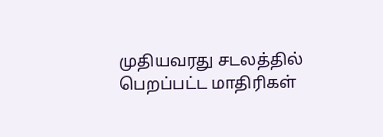முதியவரது சடலத்தில் பெறப்பட்ட மாதிரிகள்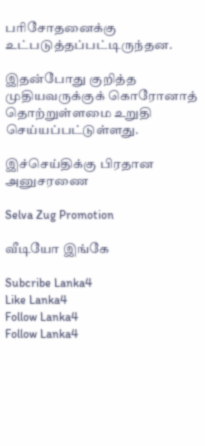பரிசோதனைக்கு உட்படுத்தப்பட்டிருந்தன.

இதன்போது குறித்த முதியவருக்குக் கொரோனாத் தொற்றுள்ளமை உறுதி செய்யப்பட்டுள்ளது.

இச்செய்திக்கு பிரதான அனுசரணை

Selva Zug Promotion

வீடியோ இங்கே

Subcribe Lanka4
Like Lanka4
Follow Lanka4
Follow Lanka4